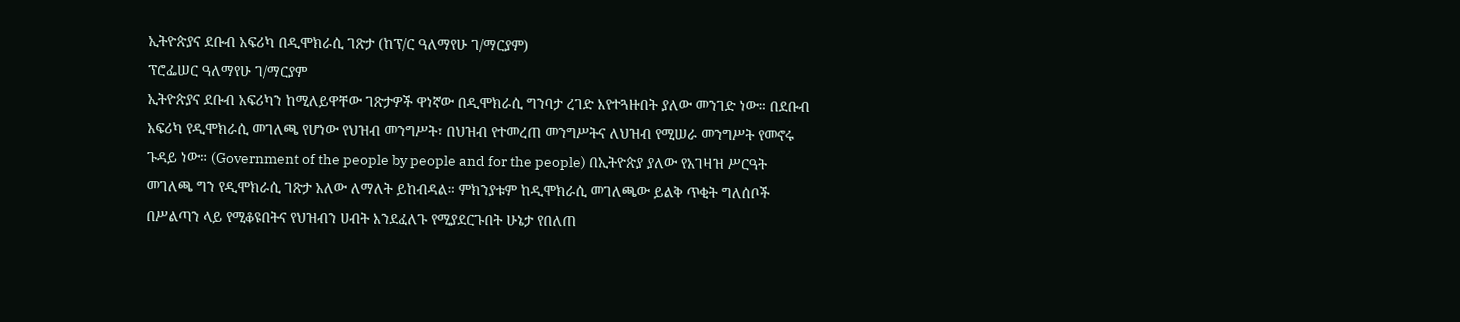ኢትዮጵያና ደቡብ አፍሪካ በዲሞክራሲ ገጽታ (ከፕ/ር ዓለማየሁ ገ/ማርያም)
ፕሮፌሠር ዓለማየሁ ገ/ማርያም
ኢትዮጵያና ደቡብ አፍሪካን ከሚለይዋቸው ገጽታዎች ዋነኛው በዲሞክራሲ ግንባታ ረገድ እየተጓዙበት ያለው መንገድ ነው። በደቡብ አፍሪካ የዲሞክራሲ መገለጫ የሆነው የህዝብ መንግሥት፣ በህዝብ የተመረጠ መንግሥትና ለህዝብ የሚሠራ መንግሥት የመኖሩ ጉዳይ ነው። (Government of the people by people and for the people) በኢትዮጵያ ያለው የአገዛዝ ሥርዓት መገለጫ ግን የዲሞክራሲ ገጽታ አለው ለማለት ይከብዳል። ምክንያቱም ከዲሞክራሲ መገለጫው ይልቅ ጥቂት ግለሰቦች በሥልጣን ላይ የሚቆዩበትና የህዝብን ሀብት እንደፈለጉ የሚያደርጉበት ሁኔታ የበለጠ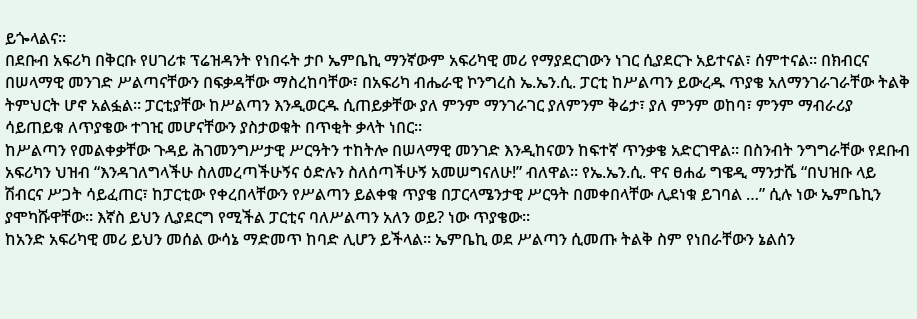ይጐላልና።
በደቡብ አፍሪካ በቅርቡ የሀገሪቱ ፕሬዝዳንት የነበሩት ታቦ ኤምቤኪ ማንኛውም አፍሪካዊ መሪ የማያደርገውን ነገር ሲያደርጉ አይተናል፣ ሰምተናል። በክብርና በሠላማዊ መንገድ ሥልጣናቸውን በፍቃዳቸው ማስረከባቸው፣ በአፍሪካ ብሔራዊ ኮንግረስ ኤ.ኤን.ሲ. ፓርቲ ከሥልጣን ይውረዱ ጥያቄ አለማንገራገራቸው ትልቅ ትምህርት ሆኖ አልፏል። ፓርቲያቸው ከሥልጣን እንዲወርዱ ሲጠይቃቸው ያለ ምንም ማንገራገር ያለምንም ቅሬታ፣ ያለ ምንም ወከባ፣ ምንም ማብራሪያ ሳይጠይቁ ለጥያቄው ተገዢ መሆናቸውን ያስታወቁት በጥቂት ቃላት ነበር።
ከሥልጣን የመልቀቃቸው ጉዳይ ሕገመንግሥታዊ ሥርዓትን ተከትሎ በሠላማዊ መንገድ እንዲከናወን ከፍተኛ ጥንቃቄ አድርገዋል። በስንብት ንግግራቸው የደቡብ አፍሪካን ህዝብ “እንዳገለግላችሁ ስለመረጣችሁኝና ዕድሉን ስለሰጣችሁኝ አመሠግናለሁ!” ብለዋል። የኤ.ኤን.ሲ. ዋና ፀሐፊ ግዌዲ ማንታሼ “በህዝቡ ላይ ሽብርና ሥጋት ሳይፈጠር፣ ከፓርቲው የቀረበላቸውን የሥልጣን ይልቀቁ ጥያቄ በፓርላሜንታዊ ሥርዓት በመቀበላቸው ሊደነቁ ይገባል …” ሲሉ ነው ኤምቤኪን ያሞካሹዋቸው። እኛስ ይህን ሊያደርግ የሚችል ፓርቲና ባለሥልጣን አለን ወይ? ነው ጥያቄው።
ከአንድ አፍሪካዊ መሪ ይህን መሰል ውሳኔ ማድመጥ ከባድ ሊሆን ይችላል። ኤምቤኪ ወደ ሥልጣን ሲመጡ ትልቅ ስም የነበራቸውን ኔልሰን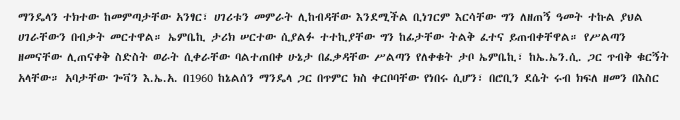ማንዴላን ተክተው ከመምጣታቸው አንፃር፣ ሀገሪቱን መምራት ሊከብዳቸው እንደሚችል ቢነገርም እርሳቸው ግን ለዘጠኝ ዓመት ተኩል ያህል ሀገራቸውን በብቃት መርተዋል። ኤምቤኪ ታሪክ ሠርተው ሲያልፉ ተተኪያቸው ግን ከፊታቸው ትልቅ ፈተና ይጠብቀቸዋል። የሥልጣን ዘመናቸው ሊጠናቀቅ ስድስት ወራት ሲቀራቸው ባልተጠበቀ ሁኔታ በፈቃዳቸው ሥልጣን የለቀቁት ታቦ ኤምቤኪ፣ ከኤ.ኤን.ሲ. ጋር ጥብቅ ቁርኝት አላቸው። አባታቸው ጐቫን እ.ኤ.አ. በ1960 ከኔልሰን ማንዴላ ጋር በጥምር ክስ ቀርቦባቸው የነበሩ ሲሆን፣ በሮቢን ደሴት ሩብ ክፍለ ዘመን በእስር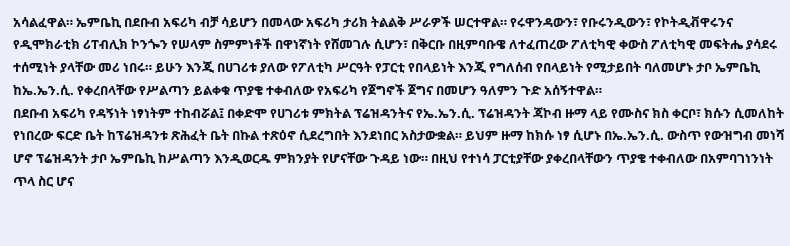አሳልፈዋል። ኤምቤኪ በደቡብ አፍሪካ ብቻ ሳይሆን በመላው አፍሪካ ታሪክ ትልልቅ ሥራዎች ሠርተዋል። የሩዋንዳውን፣ የቡሩንዲውን፣ የኮትዲቭዋሩንና የዲሞክራቲክ ሪፐብሊክ ኮንጐን የሠላም ስምምነቶች በዋነኛነት የሸመገሉ ሲሆን፣ በቅርቡ በዚምባቡዌ ለተፈጠረው ፖለቲካዊ ቀውስ ፖለቲካዊ መፍትሔ ያሳደሩ ተሰሚነት ያላቸው መሪ ነበሩ። ይሁን እንጂ በሀገሪቱ ያለው የፖለቲካ ሥርዓት የፓርቲ የበላይነት እንጂ የግለሰብ የበላይነት የሚታይበት ባለመሆኑ ታቦ ኤምቤኪ ከኤ.ኤን.ሲ. የቀረበላቸው የሥልጣን ይልቀቁ ጥያቄ ተቀብለው የአፍሪካ የጀግኖች ጀግና በመሆን ዓለምን ጉድ አሰኝተዋል።
በደቡብ አፍሪካ የዳኝነት ነፃነትም ተከብሯል፤ በቀድሞ የሀገሪቱ ምክትል ፕሬዝዳንትና የኤ.ኤን.ሲ. ፕሬዝዳንት ጃኮብ ዙማ ላይ የሙስና ክስ ቀርቦ፣ ክሱን ሲመለከት የነበረው ፍርድ ቤት ከፕሬዝዳንቱ ጽሕፈት ቤት በኩል ተጽዕኖ ሲደረግበት እንደነበር አስታውቋል። ይህም ዙማ ከክሱ ነፃ ሲሆኑ በኤ.ኤን.ሲ. ውስጥ የውዝግብ መነሻ ሆኖ ፕሬዝዳንት ታቦ ኤምቤኪ ከሥልጣን እንዲወርዱ ምክንያት የሆናቸው ጉዳይ ነው። በዚህ የተነሳ ፓርቲያቸው ያቀረበላቸውን ጥያቄ ተቀብለው በአምባገነንነት ጥላ ስር ሆና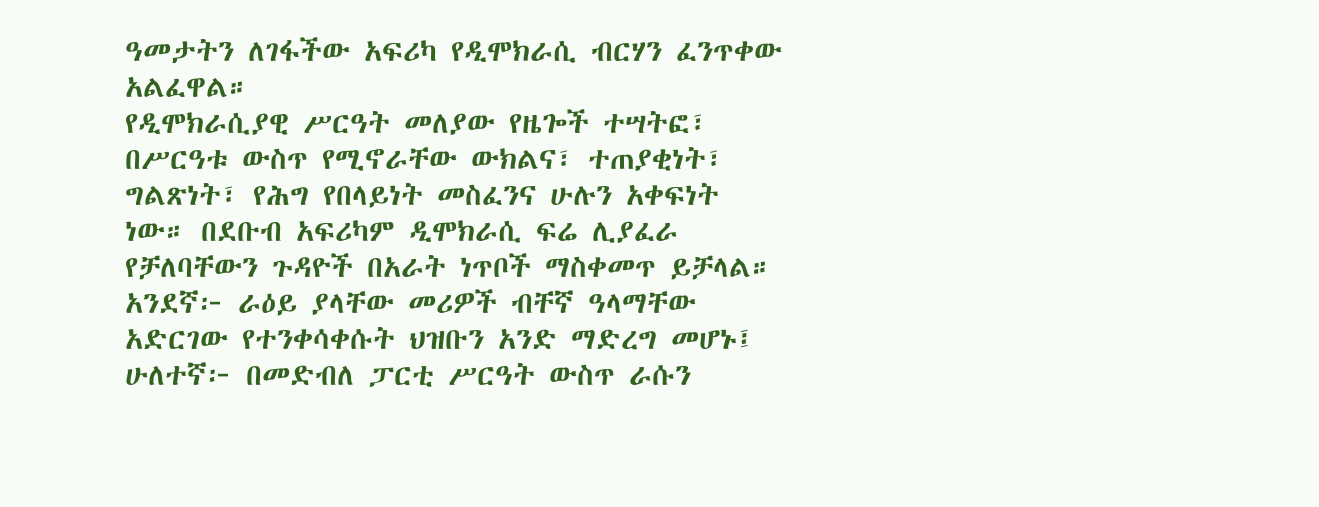ዓመታትን ለገፋችው አፍሪካ የዲሞክራሲ ብርሃን ፈንጥቀው አልፈዋል።
የዲሞክራሲያዊ ሥርዓት መለያው የዜጐች ተሣትፎ፣ በሥርዓቱ ውስጥ የሚኖራቸው ውክልና፣ ተጠያቂነት፣ ግልጽነት፣ የሕግ የበላይነት መስፈንና ሁሉን አቀፍነት ነው። በደቡብ አፍሪካም ዲሞክራሲ ፍሬ ሊያፈራ የቻለባቸውን ጉዳዮች በአራት ነጥቦች ማስቀመጥ ይቻላል።
አንደኛ፦ ራዕይ ያላቸው መሪዎች ብቸኛ ዓላማቸው አድርገው የተንቀሳቀሱት ህዝቡን አንድ ማድረግ መሆኑ፤
ሁለተኛ፦ በመድብለ ፓርቲ ሥርዓት ውስጥ ራሱን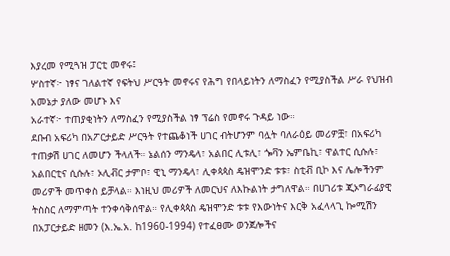እያረመ የሚጓዝ ፓርቲ መኖሩ፤
ሦስተኛ፦ ነፃና ገለልተኛ የፍትህ ሥርዓት መኖሩና የሕግ የበላይነትን ለማስፈን የሚያስችል ሥራ የህዝብ አመኔታ ያለው መሆኑ እና
አራተኛ፦ ተጠያቂነትን ለማስፈን የሚያስችል ነፃ ፕሬስ የመኖሩ ጉዳይ ነው።
ደቡብ አፍሪካ በአፖርታይድ ሥርዓት የተጨቆነች ሀገር ብትሆንም ባሏት ባለራዕይ መሪዎቿ፣ በአፍሪካ ተጠቃሽ ሀገር ለመሆን ችላለች። ኔልሰን ማንዴላ፣ አልበር ሊቱሊ፣ ጐቫን ኤምቤኪ፣ ዋልተር ሲሱሉ፣ አልበርቲና ሲሱሉ፣ ኦሊቭር ታምቦ፣ ዊኒ ማንዴላ፣ ሊቀጳጳስ ዴዝሞንድ ቱቱ፣ ስቲቭ ቢኮ እና ሌሎችንም መሪዎች መጥቀስ ይቻላል። እነዚህ መሪዎች ለመርህና ለእኩልነት ታግለዋል። በሀገሪቱ ጂኦግራፊያዊ ትስስር ለማምጣት ተንቀሳቅሰዋል። የሊቀጳጳስ ዴዝሞንድ ቱቱ የእውነትና እርቅ አፈላላጊ ኰሚሽን በአፓርታይድ ዘመን (እ.ኤ.አ. ከ1960-1994) የተፈፀሙ ወንጀሎችና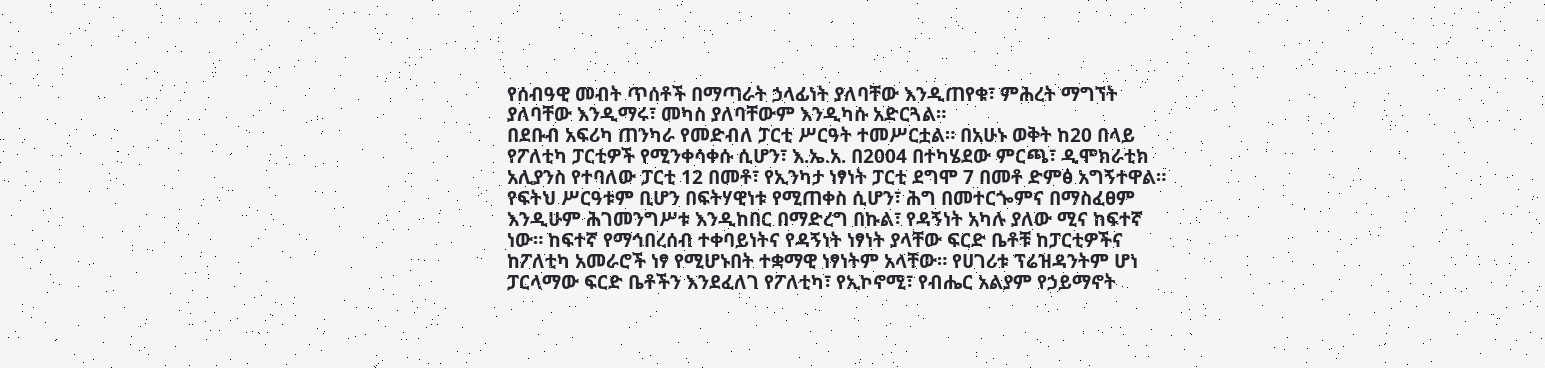የሰብዓዊ መብት ጥሰቶች በማጣራት ኃላፊነት ያለባቸው እንዲጠየቁ፣ ምሕረት ማግኘት ያለባቸው እንዲማሩ፣ መካስ ያለባቸውም እንዲካሱ አድርጓል።
በደቡብ አፍሪካ ጠንካራ የመድብለ ፓርቲ ሥርዓት ተመሥርቷል። በአሁኑ ወቅት ከ20 በላይ የፖለቲካ ፓርቲዎች የሚንቀሳቀሱ ሲሆን፣ እ.ኤ.አ. በ2004 በተካሄደው ምርጫ፣ ዲሞክራቲክ አሊያንስ የተባለው ፓርቲ 12 በመቶ፣ የኢንካታ ነፃነት ፓርቲ ደግሞ 7 በመቶ ድምፅ አግኝተዋል። የፍትህ ሥርዓቱም ቢሆን በፍትሃዊነቱ የሚጠቀስ ሲሆን፣ ሕግ በመተርጐምና በማስፈፀም እንዲሁም ሕገመንግሥቱ እንዲከበር በማድረግ በኩል፣ የዳኝነት አካሉ ያለው ሚና ከፍተኛ ነው። ከፍተኛ የማኅበረሰብ ተቀባይነትና የዳኝነት ነፃነት ያላቸው ፍርድ ቤቶቹ ከፓርቲዎችና ከፖለቲካ አመራሮች ነፃ የሚሆኑበት ተቋማዊ ነፃነትም አላቸው። የሀገሪቱ ፕሬዝዳንትም ሆነ ፓርላማው ፍርድ ቤቶችን እንደፈለገ የፖለቲካ፣ የኢኮኖሚ፣ የብሔር አልያም የኃይማኖት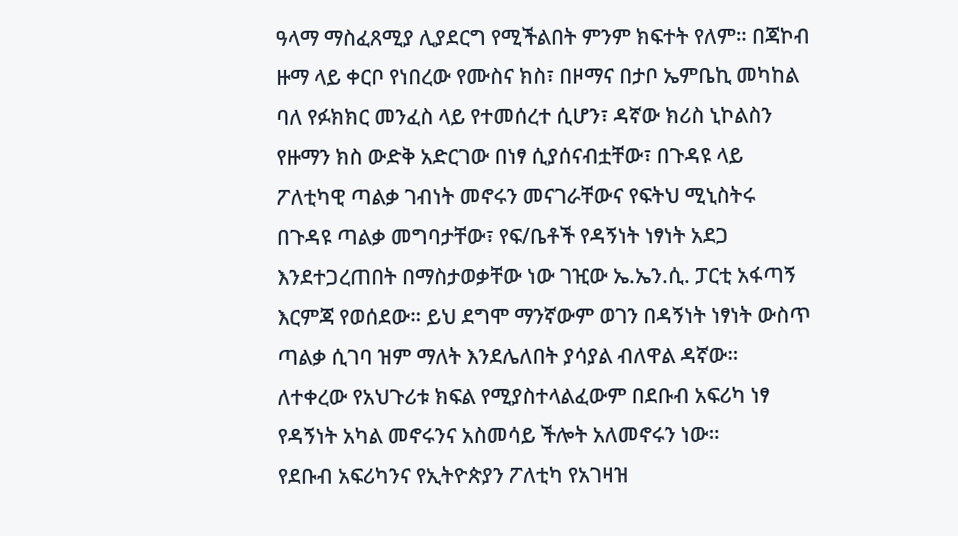ዓላማ ማስፈጸሚያ ሊያደርግ የሚችልበት ምንም ክፍተት የለም። በጃኮብ ዙማ ላይ ቀርቦ የነበረው የሙስና ክስ፣ በዞማና በታቦ ኤምቤኪ መካከል ባለ የፉክክር መንፈስ ላይ የተመሰረተ ሲሆን፣ ዳኛው ክሪስ ኒኮልስን የዙማን ክስ ውድቅ አድርገው በነፃ ሲያሰናብቷቸው፣ በጉዳዩ ላይ ፖለቲካዊ ጣልቃ ገብነት መኖሩን መናገራቸውና የፍትህ ሚኒስትሩ በጉዳዩ ጣልቃ መግባታቸው፣ የፍ/ቤቶች የዳኝነት ነፃነት አደጋ እንደተጋረጠበት በማስታወቃቸው ነው ገዢው ኤ.ኤን.ሲ. ፓርቲ አፋጣኝ እርምጃ የወሰደው። ይህ ደግሞ ማንኛውም ወገን በዳኝነት ነፃነት ውስጥ ጣልቃ ሲገባ ዝም ማለት እንደሌለበት ያሳያል ብለዋል ዳኛው። ለተቀረው የአህጉሪቱ ክፍል የሚያስተላልፈውም በደቡብ አፍሪካ ነፃ የዳኝነት አካል መኖሩንና አስመሳይ ችሎት አለመኖሩን ነው።
የደቡብ አፍሪካንና የኢትዮጵያን ፖለቲካ የአገዛዝ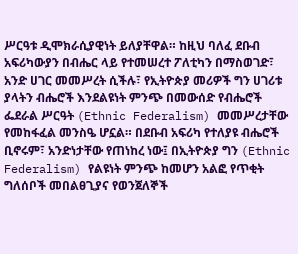ሥርዓቱ ዲሞክራሲያዊነት ይለያቸዋል። ከዚህ ባለፈ ደቡብ አፍሪካውያን በብሔር ላይ የተመሠረተ ፖለቲካን በማስወገድ፣ አንድ ሀገር መመሥረት ሲችሉ፣ የኢትዮጵያ መሪዎች ግን ሀገሪቱ ያላትን ብሔሮች እንደልዩነት ምንጭ በመውሰድ የብሔሮች ፌደራል ሥርዓት (Ethnic Federalism) መመሥረታቸው የመከፋፈል መንስዔ ሆኗል። በደቡብ አፍሪካ የተለያዩ ብሔሮች ቢኖሩም፣ አንድነታቸው የጠነከረ ነው፤ በኢትዮጵያ ግን (Ethnic Federalism) የልዩነት ምንጭ ከመሆን አልፎ የጥቂት ግለሰቦች መበልፀጊያና የወንጀለኞች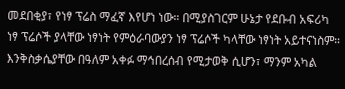መደበቂያ፣ የነፃ ፕሬስ ማፈኛ እየሆነ ነው። በሚያስገርም ሁኔታ የደቡብ አፍሪካ ነፃ ፕሬሶች ያላቸው ነፃነት የምዕራባውያን ነፃ ፕሬሶች ካላቸው ነፃነት አይተናነስም። እንቅስቃሴያቸው በዓለም አቀፉ ማኅበረሰብ የሚታወቅ ሲሆን፣ ማንም አካል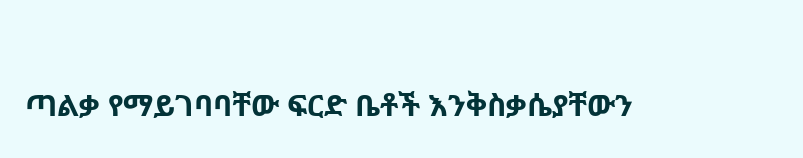ጣልቃ የማይገባባቸው ፍርድ ቤቶች እንቅስቃሴያቸውን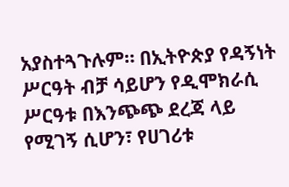አያስተጓጉሉም። በኢትዮጵያ የዳኝነት ሥርዓት ብቻ ሳይሆን የዲሞክራሲ ሥርዓቱ በእንጭጭ ደረጃ ላይ የሚገኝ ሲሆን፣ የሀገሪቱ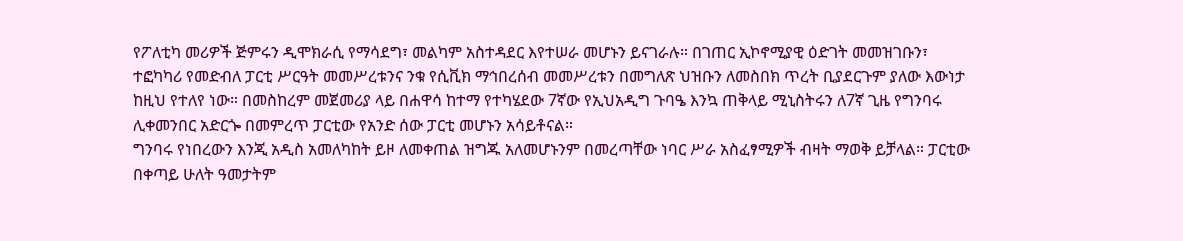የፖለቲካ መሪዎች ጅምሩን ዲሞክራሲ የማሳደግ፣ መልካም አስተዳደር እየተሠራ መሆኑን ይናገራሉ። በገጠር ኢኮኖሚያዊ ዕድገት መመዝገቡን፣ ተፎካካሪ የመድብለ ፓርቲ ሥርዓት መመሥረቱንና ንቁ የሲቪክ ማኅበረሰብ መመሥረቱን በመግለጽ ህዝቡን ለመስበክ ጥረት ቢያደርጉም ያለው እውነታ ከዚህ የተለየ ነው። በመስከረም መጀመሪያ ላይ በሐዋሳ ከተማ የተካሄደው 7ኛው የኢህአዲግ ጉባዔ እንኳ ጠቅላይ ሚኒስትሩን ለ7ኛ ጊዜ የግንባሩ ሊቀመንበር አድርጐ በመምረጥ ፓርቲው የአንድ ሰው ፓርቲ መሆኑን አሳይቶናል።
ግንባሩ የነበረውን እንጂ አዲስ አመለካከት ይዞ ለመቀጠል ዝግጁ አለመሆኑንም በመረጣቸው ነባር ሥራ አስፈፃሚዎች ብዛት ማወቅ ይቻላል። ፓርቲው በቀጣይ ሁለት ዓመታትም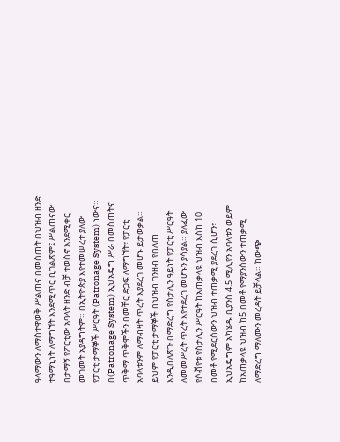ዓላማውን ለማስተዋወቅ ሥልጠና በመስጠት በህዝብ ዘንድ ተዓማኒነት ለማግኘት እንደሚጥር ቢገልጽም፤ ሥልጠናው በታማኝ የፖርቲው አባላት ዘንድ ብቻ ተወስኖ እንደሚቀር መገመት አያዳግትም። በኢትዮጵያ እየተመሠረተ ያለው የፓርቲ ታማኞች ሥርዓት (Patronage System) ነውና።
በ(Patronage System) ኢህአዴግ ሥራ በመስጠትና ጥቅማ ጥቅሞችን በመቸር ድጋፍ ለማግኘት፣ የፓርቲ አባላቱንም ለማብዛት ጥረት እያደረገ መሆኑ ይታወቃል። ይህም የፓርቲ ታማኞች በህዝብ ገንዘብ የበለጠ እንዲበለጽጉ በማድረግ የስታሊን ዓይነት የፓርቲ ሥርዓት ለመመሥረት ጥረት እየተደረገ መሆኑን ያሳያል። ያለፈው የሶቭየቱ የስታሊን ሥርዓት ከአጠቃላዩ ህዝብ እስከ 10 በመቶ የሚደርሰውን ህዝብ ተጠቃሚ ያደረገ ሲሆን፣ ኢህአዴግም አካሄዱ ቢያንስ 4.5 ሚሊየን አባላቱን ወይም ከአጠቃላዩ ህዝብ ከ5 በመቶ የማያንሰውን ተጠቃሚ ለማድረግ ማለሙን መረዳት ይቻላል። ከውጭ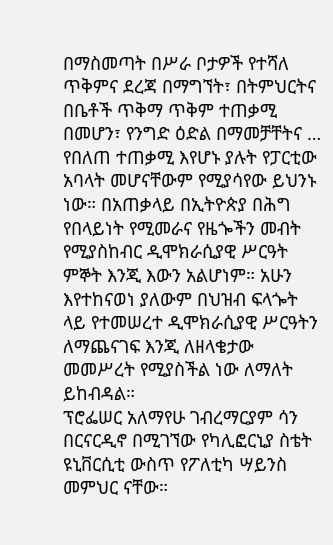በማስመጣት በሥራ ቦታዎች የተሻለ ጥቅምና ደረጃ በማግኘት፣ በትምህርትና በቤቶች ጥቅማ ጥቅም ተጠቃሚ በመሆን፣ የንግድ ዕድል በማመቻቸትና … የበለጠ ተጠቃሚ እየሆኑ ያሉት የፓርቲው አባላት መሆናቸውም የሚያሳየው ይህንኑ ነው። በአጠቃላይ በኢትዮጵያ በሕግ የበላይነት የሚመራና የዜጐችን መብት የሚያስከብር ዲሞክራሲያዊ ሥርዓት ምኞት እንጂ እውን አልሆነም። አሁን እየተከናወነ ያለውም በህዝብ ፍላጐት ላይ የተመሠረተ ዲሞክራሲያዊ ሥርዓትን ለማጨናገፍ እንጂ ለዘላቄታው መመሥረት የሚያስችል ነው ለማለት ይከብዳል።
ፕሮፌሠር አለማየሁ ገብረማርያም ሳን በርናርዲኖ በሚገኘው የካሊፎርኒያ ስቴት ዩኒቨርሲቲ ውስጥ የፖለቲካ ሣይንስ መምህር ናቸው።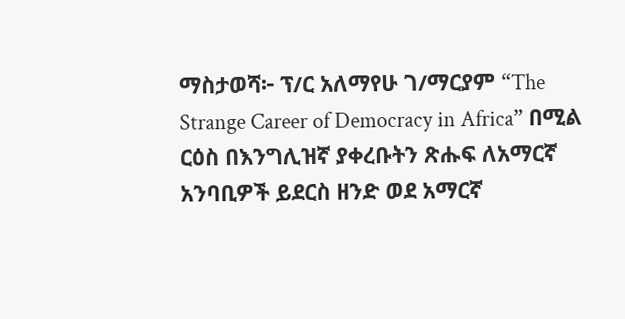ማስታወሻ፦ ፕ/ር አለማየሁ ገ/ማርያም “The Strange Career of Democracy in Africa” በሚል ርዕስ በእንግሊዝኛ ያቀረቡትን ጽሑፍ ለአማርኛ አንባቢዎች ይደርስ ዘንድ ወደ አማርኛ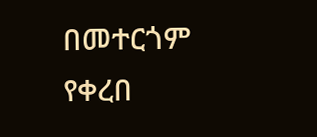በመተርጎም የቀረበ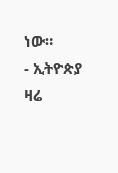ነው።
- ኢትዮጵያ ዛሬ